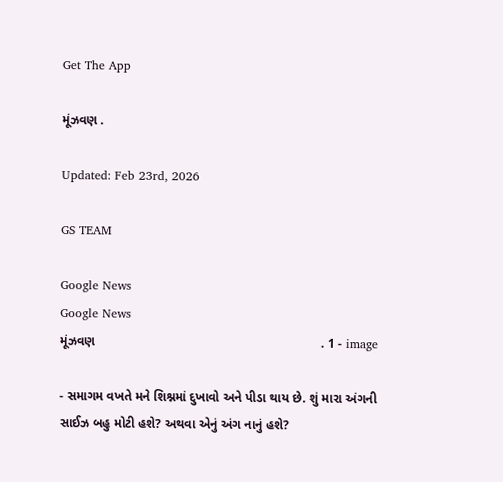Get The App

મૂંઝવણ .

Updated: Feb 23rd, 2026

GS TEAM

Google News
Google News
મૂંઝવણ                                                               . 1 - image

- સમાગમ વખતે મને શિશ્નમાં દુખાવો અને પીડા થાય છે. શું મારા અંગની સાઈઝ બહુ મોટી હશે? અથવા એનું અંગ નાનું હશે?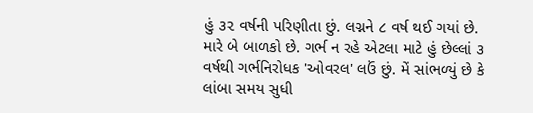હું ૩૨ વર્ષની પરિણીતા છું. લગ્નને ૮ વર્ષ થઈ ગયાં છે. મારે બે બાળકો છે. ગર્ભ ન રહે એટલા માટે હું છેલ્લાં ૩ વર્ષથી ગર્ભનિરોધક 'ઓવરલ' લઉં છું. મેં સાંભળ્યું છે કે લાંબા સમય સુધી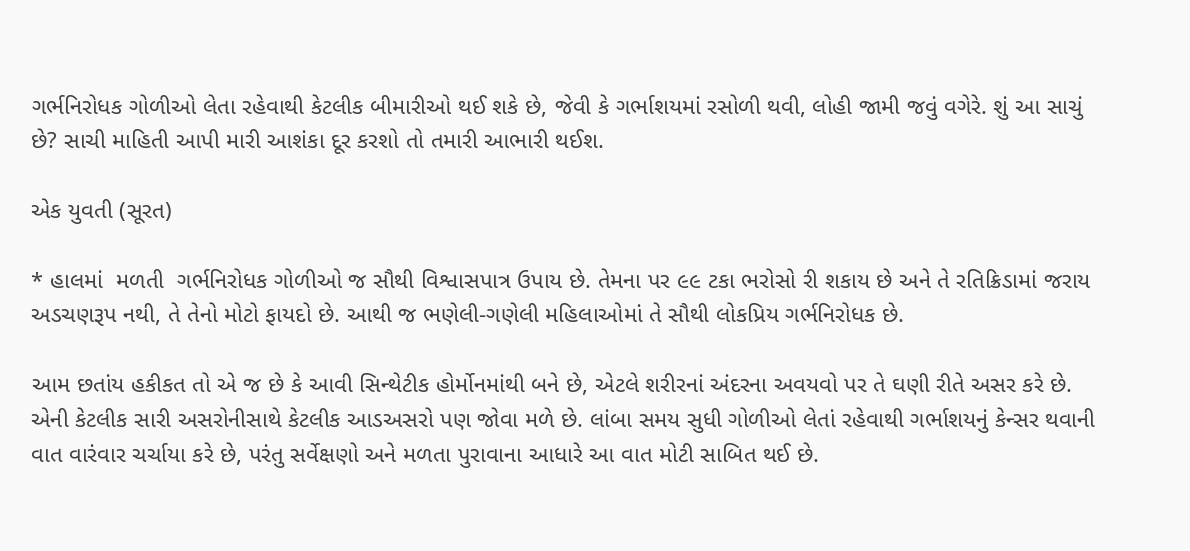ગર્ભનિરોધક ગોળીઓ લેતા રહેવાથી કેટલીક બીમારીઓ થઈ શકે છે, જેવી કે ગર્ભાશયમાં રસોળી થવી, લોહી જામી જવું વગેરે. શું આ સાચું છે? સાચી માહિતી આપી મારી આશંકા દૂર કરશો તો તમારી આભારી થઈશ.

એક યુવતી (સૂરત)

* હાલમાં  મળતી  ગર્ભનિરોધક ગોળીઓ જ સૌથી વિશ્વાસપાત્ર ઉપાય છે. તેમના પર ૯૯ ટકા ભરોસો રી શકાય છે અને તે રતિક્રિડામાં જરાય અડચણરૂપ નથી, તે તેનો મોટો ફાયદો છે. આથી જ ભણેલી-ગણેલી મહિલાઓમાં તે સૌથી લોકપ્રિય ગર્ભનિરોધક છે.

આમ છતાંય હકીકત તો એ જ છે કે આવી સિન્થેટીક હોર્મોનમાંથી બને છે, એટલે શરીરનાં અંદરના અવયવો પર તે ઘણી રીતે અસર કરે છે.  એની કેટલીક સારી અસરોનીસાથે કેટલીક આડઅસરો પણ જોવા મળે છે. લાંબા સમય સુધી ગોળીઓ લેતાં રહેવાથી ગર્ભાશયનું કેન્સર થવાની વાત વારંવાર ચર્ચાયા કરે છે, પરંતુ સર્વેક્ષણો અને મળતા પુરાવાના આધારે આ વાત મોટી સાબિત થઈ છે.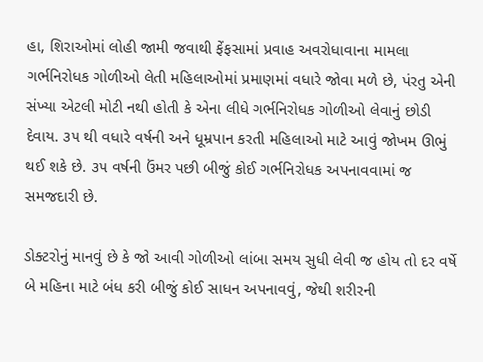હા, શિરાઓમાં લોહી જામી જવાથી ફેંફસામાં પ્રવાહ અવરોધાવાના મામલા ગર્ભનિરોધક ગોળીઓ લેતી મહિલાઓમાં પ્રમાણમાં વધારે જોવા મળે છે, પંરતુ એની સંખ્યા એટલી મોટી નથી હોતી કે એના લીધે ગર્ભનિરોધક ગોળીઓ લેવાનું છોડી દેવાય. ૩૫ થી વધારે વર્ષની અને ધૂમ્રપાન કરતી મહિલાઓ માટે આવું જોખમ ઊભું થઈ શકે છે. ૩૫ વર્ષની ઉંમર પછી બીજું કોઈ ગર્ભનિરોધક અપનાવવામાં જ સમજદારી છે.

ડોક્ટરોનું માનવું છે કે જો આવી ગોળીઓ લાંબા સમય સુધી લેવી જ હોય તો દર વર્ષે બે મહિના માટે બંધ કરી બીજું કોઈ સાધન અપનાવવું, જેથી શરીરની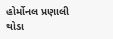હોર્મોનલ પ્રણાલી થોડા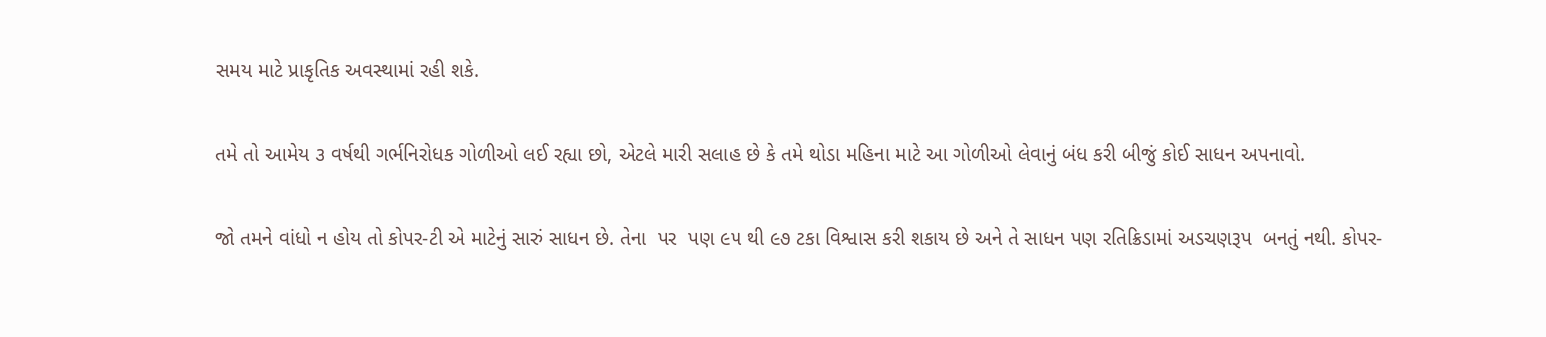સમય માટે પ્રાકૃતિક અવસ્થામાં રહી શકે.

તમે તો આમેય ૩ વર્ષથી ગર્ભનિરોધક ગોળીઓ લઈ રહ્યા છો, એટલે મારી સલાહ છે કે તમે થોડા મહિના માટે આ ગોળીઓ લેવાનું બંધ કરી બીજું કોઈ સાધન અપનાવો.

જો તમને વાંધો ન હોય તો કોપર-ટી એ માટેનું સારું સાધન છે. તેના  પર  પણ ૯૫ થી ૯૭ ટકા વિશ્વાસ કરી શકાય છે અને તે સાધન પણ રતિક્રિડામાં અડચણરૂપ  બનતું નથી. કોપર-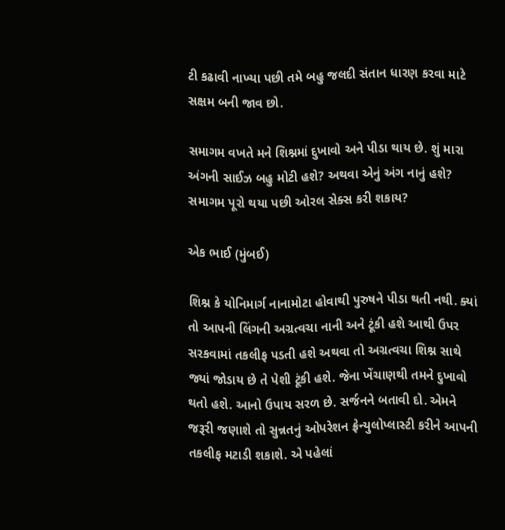ટી કઢાવી નાખ્યા પછી તમે બહુ જલદી સંતાન ધારણ કરવા માટે સક્ષમ બની જાવ છો.

સમાગમ વખતે મને શિશ્નમાં દુખાવો અને પીડા થાય છે. શું મારા અંગની સાઈઝ બહુ મોટી હશે? અથવા એનું અંગ નાનું હશે? સમાગમ પૂરો થયા પછી ઓરલ સેક્સ કરી શકાય?

એક ભાઈ (મુંબઈ)

શિશ્ન કે યોનિમાર્ગ નાનામોટા હોવાથી પુરુષને પીડા થતી નથી. ક્યાં તો આપની લિંગની અગ્રત્વચા નાની અને ટૂંકી હશે આથી ઉપર સરકવામાં તકલીફ પડતી હશે અથવા તો અગ્રત્વચા શિશ્ન સાથે જ્યાં જોડાય છે તે પેશી ટૂંકી હશે. જેના ખેંચાણથી તમને દુખાવો થતો હશે. આનો ઉપાય સરળ છે. સર્જનને બતાવી દો. એમને જરૂરી જણાશે તો સુન્નતનું ઓપરેશન ફ્રેન્યુલોપ્લાસ્ટી કરીને આપની તકલીફ મટાડી શકાશે. એ પહેલાં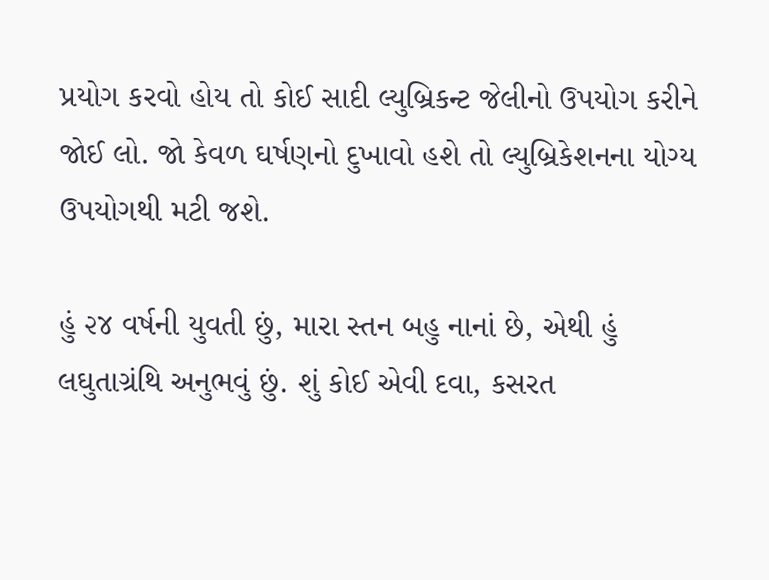પ્રયોગ કરવો હોય તો કોઈ સાદી લ્યુબ્રિકન્ટ જેલીનો ઉપયોગ કરીને જોઈ લો. જો કેવળ ઘર્ષણનો દુખાવો હશે તો લ્યુબ્રિકેશનના યોગ્ય ઉપયોગથી મટી જશે.

હું ૨૪ વર્ષની યુવતી છું, મારા સ્તન બહુ નાનાં છે, એથી હું લઘુતાગ્રંથિ અનુભવું છું. શું કોઈ એવી દવા, કસરત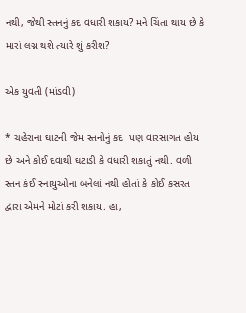નથી, જેથી સ્તનનું કદ વધારી શકાય? મને ચિંતા થાય છે કે મારાં લગ્ન થશે ત્યારે શું કરીશ?

એક યુવતી (માંડવી)

* ચહેરાના ઘાટની જેમ સ્તનોનું કદ  પણ વારસાગત હોય છે અને કોઈ દવાથી ઘટાડી કે વધારી શકાતું નથી. વળી સ્તન કંઈ સ્નાયુઓના બનેલાં નથી હોતાં કે કોઈ કસરત દ્વારા એમને મોટાં કરી શકાય. હા,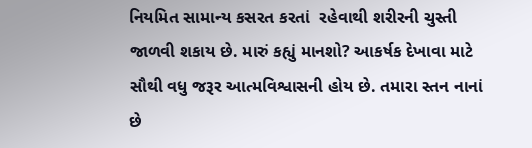નિયમિત સામાન્ય કસરત કરતાં  રહેવાથી શરીરની ચુસ્તી જાળવી શકાય છે. મારું કહ્યું માનશો? આકર્ષક દેખાવા માટે સૌથી વધુ જરૂર આત્મવિશ્વાસની હોય છે. તમારા સ્તન નાનાં છે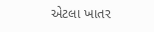એટલા ખાતર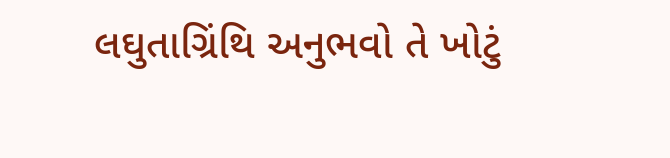લઘુતાગ્રિંથિ અનુભવો તે ખોટું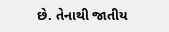છે. તેનાથી જાતીય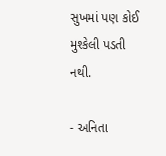સુખમાં પણ કોઈ મુશ્કેલી પડતી નથી.

- અનિતા